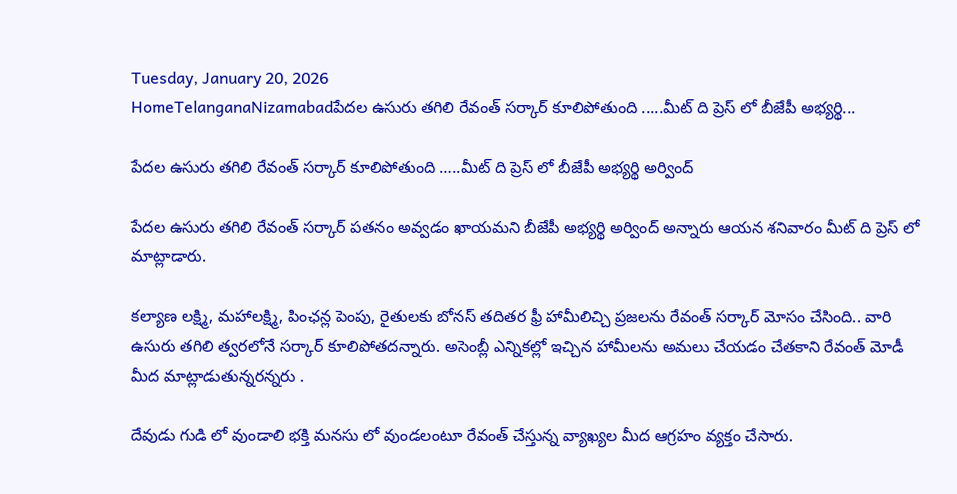Tuesday, January 20, 2026
HomeTelanganaNizamabadపేదల ఉసురు తగిలి రేవంత్ సర్కార్ కూలిపోతుంది .....మీట్ ది ప్రెస్ లో బీజేపీ అభ్యర్థి...

పేదల ఉసురు తగిలి రేవంత్ సర్కార్ కూలిపోతుంది …..మీట్ ది ప్రెస్ లో బీజేపీ అభ్యర్థి అర్వింద్

పేదల ఉసురు తగిలి రేవంత్ సర్కార్ పతనం అవ్వడం ఖాయమని బీజేపీ అభ్యర్థి అర్వింద్ అన్నారు ఆయన శనివారం మీట్ ది ప్రెస్ లో మాట్లాడారు.

కల్యాణ లక్ష్మి, మహాలక్ష్మి, పింఛన్ల పెంపు, రైతులకు బోనస్ తదితర ఫ్రీ హామీలిచ్చి ప్రజలను రేవంత్ సర్కార్ మోసం చేసింది.. వారి ఉసురు తగిలి త్వరలోనే సర్కార్ కూలిపోతదన్నారు. అసెంబ్లీ ఎన్నికల్లో ఇచ్చిన హామీలను అమలు చేయడం చేతకాని రేవంత్ మోడీ మీద మాట్లాడుతున్నరన్నరు .

దేవుడు గుడి లో వుండాలి భక్తి మనసు లో వుండలంటూ రేవంత్ చేస్తున్న వ్యాఖ్యల మీద ఆగ్రహం వ్యక్తం చేసారు.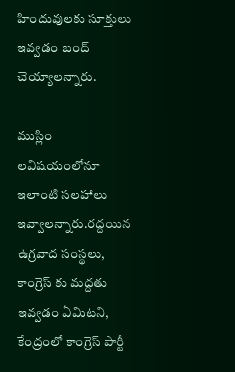హిందువులకు సూక్తులు ఇవ్వడం బంద్ చెయ్యాలన్నారు.

ముస్లిం లవిషయంలోనూ ఇలాంటి సలహాలు ఇవ్వాలన్నారు.రద్దయిన ఉగ్రవాద సంస్థలు, కాంగ్రెస్ కు మద్దతు ఇవ్వడం ఏమిటని, కేంద్రంలో కాంగ్రెస్ పార్టీ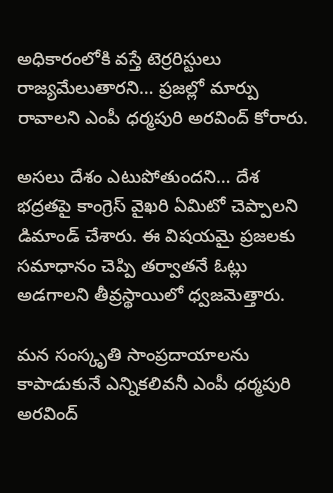అధికారంలోకి వస్తే టెర్రరిస్టులు రాజ్యమేలుతారని… ప్రజల్లో మార్పు రావాలని ఎంపీ ధర్మపురి అరవింద్ కోరారు.

అసలు దేశం ఎటుపోతుందని… దేశ భద్రతపై కాంగ్రెస్ వైఖరి ఏమిటో చెప్పాలని డిమాండ్ చేశారు. ఈ విషయమై ప్రజలకు సమాధానం చెప్పి తర్వాతనే ఓట్లు అడగాలని తీవ్రస్థాయిలో ధ్వజమెత్తారు.

మన సంస్కృతి సాంప్రదాయాలను కాపాడుకునే ఎన్నికలివనీ ఎంపీ ధర్మపురి అరవింద్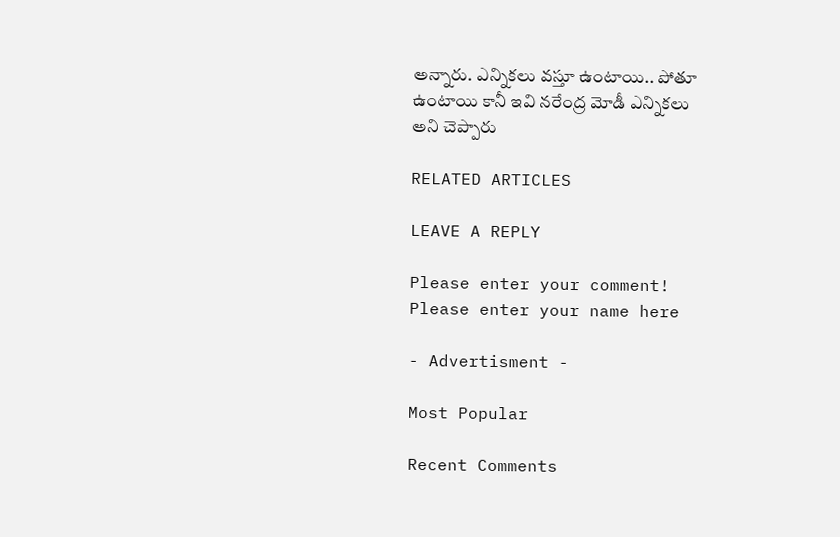అన్నారు. ఎన్నికలు వస్తూ ఉంటాయి.. పోతూ ఉంటాయి కానీ ఇవి నరేంద్ర మోడీ ఎన్నికలు అని చెప్పారు

RELATED ARTICLES

LEAVE A REPLY

Please enter your comment!
Please enter your name here

- Advertisment -

Most Popular

Recent Comments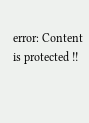error: Content is protected !!